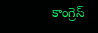కాంగ్రెస్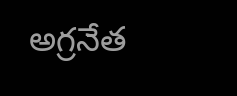అగ్రనేత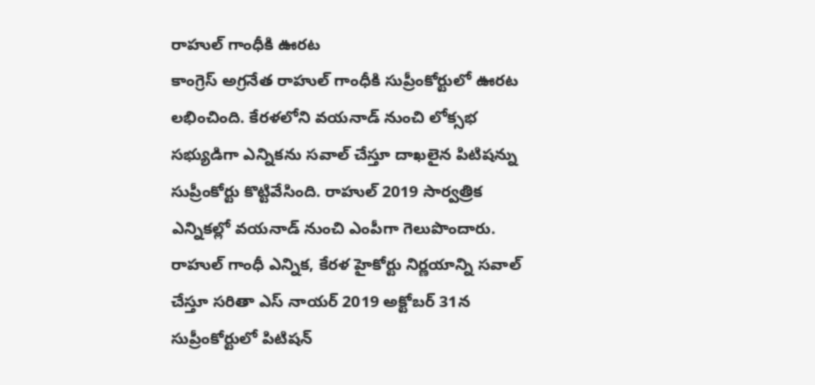రాహుల్ గాంధీకి ఊరట
కాంగ్రెస్ అగ్రనేత రాహుల్ గాంధీకి సుప్రీంకోర్టులో ఊరట లభించింది. కేరళలోని వయనాడ్ నుంచి లోక్సభ సభ్యుడిగా ఎన్నికను సవాల్ చేస్తూ దాఖలైన పిటిషన్ను సుప్రీంకోర్టు కొట్టివేసింది. రాహుల్ 2019 సార్వత్రిక ఎన్నికల్లో వయనాడ్ నుంచి ఎంపీగా గెలుపొందారు. రాహుల్ గాంధీ ఎన్నిక, కేరళ హైకోర్టు నిర్ణయాన్ని సవాల్ చేస్తూ సరితా ఎస్ నాయర్ 2019 అక్టోబర్ 31న సుప్రీంకోర్టులో పిటిషన్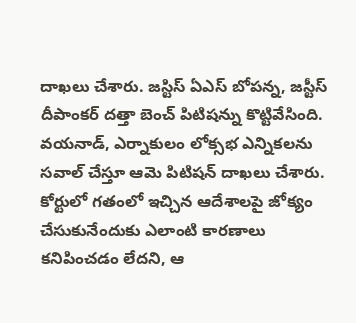దాఖలు చేశారు. జస్టిస్ ఏఎస్ బోపన్న, జస్టీస్ దీపాంకర్ దత్తా బెంచ్ పిటిషన్ను కొట్టివేసింది. వయనాడ్, ఎర్నాకులం లోక్సభ ఎన్నికలను సవాల్ చేస్తూ ఆమె పిటిషన్ దాఖలు చేశారు. కోర్టులో గతంలో ఇచ్చిన ఆదేశాలపై జోక్యం చేసుకునేందుకు ఎలాంటి కారణాలు కనిపించడం లేదని, ఆ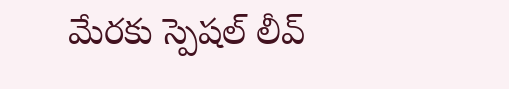మేరకు స్పెషల్ లీవ్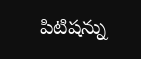పిటిషన్ను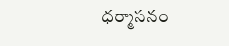ధర్మాసనం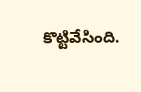కొట్టివేసింది.